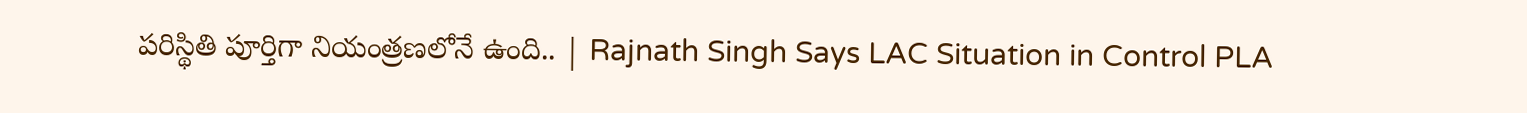పరిస్థితి పూర్తిగా నియంత్రణలోనే ఉంది.. | Rajnath Singh Says LAC Situation in Control PLA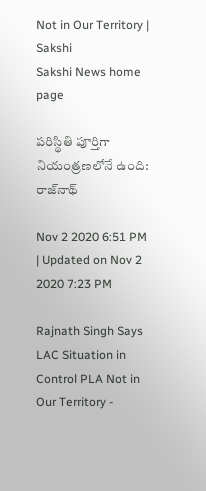Not in Our Territory | Sakshi
Sakshi News home page

పరిస్థితి పూర్తిగా నియంత్రణలోనే ఉంది: రాజ్‌నాథ్‌

Nov 2 2020 6:51 PM | Updated on Nov 2 2020 7:23 PM

Rajnath Singh Says LAC Situation in Control PLA Not in Our Territory -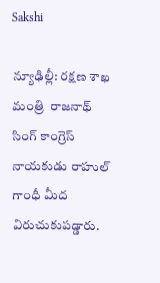Sakshi

న్యూఢిల్లీ: రక్షణ శాఖ మంత్రి  రాజనాథ్‌ సింగ్ కాంగ్రెస్‌ నాయకుడు రాహుల్‌ గాంధీ మీద విరుచుకుపడ్డారు.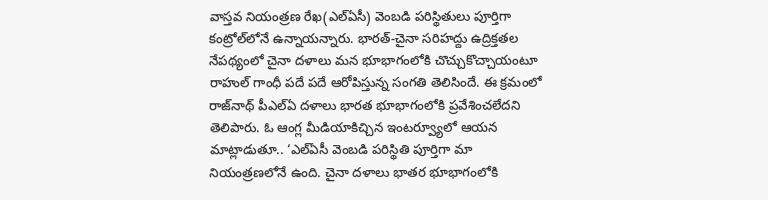వాస్తవ నియంత్రణ రేఖ(ఎల్‌ఏసీ) వెంబడి పరిస్థితులు పూర్తిగా కంట్రోల్‌లోనే ఉన్నాయన్నారు. భారత్‌-చైనా సరిహద్దు ఉద్రిక్తతల నేపథ్యంలో చైనా దళాలు మన భూభాగంలోకి చొచ్చుకొచ్చాయంటూ రాహుల్‌ గాంధీ పదే పదే ఆరోపిస్తున్న సంగతి తెలిసిందే. ఈ క్రమంలో రాజ్‌నాథ్‌ పీఎల్‌ఏ దళాలు భారత భూభాగంలోకి ప్రవేశించలేదని తెలిపారు. ఓ ఆంగ్ల మీడియాకిచ్చిన ఇంటర్వ్యూలో ఆయన మాట్లాడుతూ.. ‘ఎల్‌ఏసీ వెంబడి పరిస్థితి పూర్తిగా మా నియంత్రణలోనే ఉంది. చైనా దళాలు భాతర భూభాగంలోకి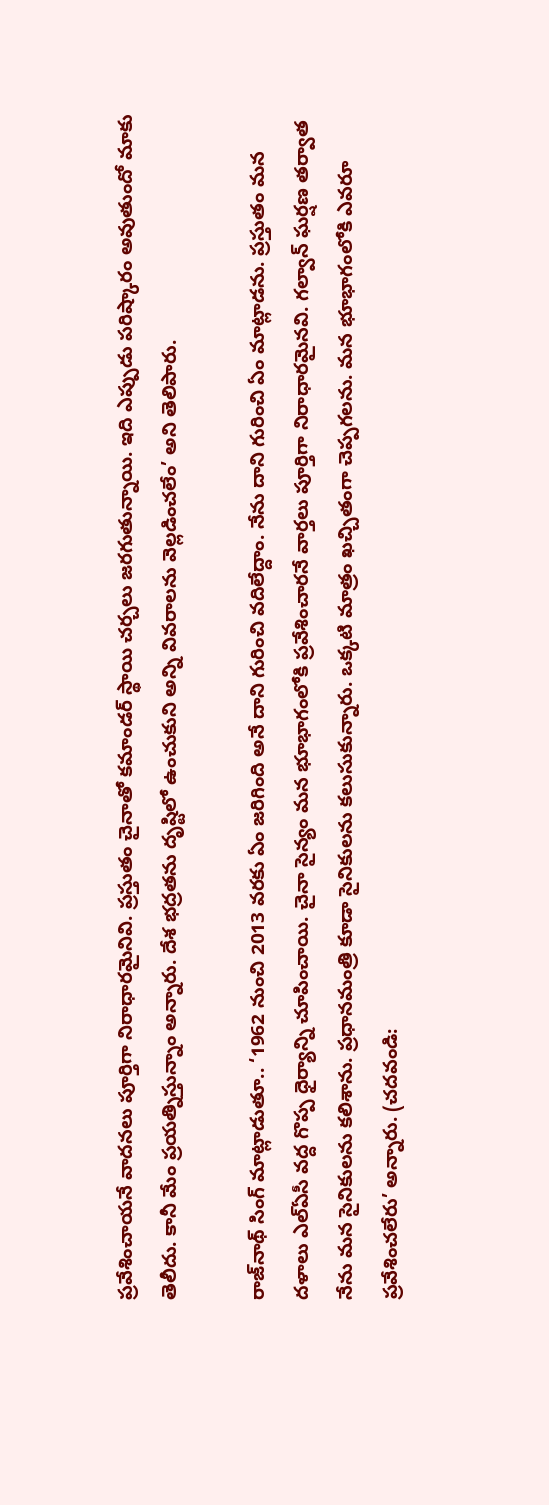ప్రవేశించాయనే వాదనలు పూర్తిగా నిరాధారమైనివి. ప్రస్తుతం చైనాతో కమాండర్‌ స్థాయి చర్చలు జరగుతున్నాయి. ఇది ఎప్పుడు పరిష్కారం అవుతుందో మాకు తెలీదు. కానీ మేం ప్రయత్నిస్తున్నాం అన్నారు. దేశ భద్రతను దృష్టిలో ఉంచుకుని అన్ని వివరాలను వెల్లడించలేం’ అని తెలిపారు.

రాజ్‌నాథ్‌ సింగ్‌ మాట్లాడుతూ.. ‘1962 నుంచి 2013 వరకు ఏం జరిగింది అనే దాని గురించి వదిలేద్దాం. నేను దాని గురించి ఏం మాట్లాడను. ప్రస్తుతం మన దళాలు ఎల్‌ఏసీ వద్ద గొప్ప ధైర్యాన్ని చూపించాయి. చైనా సైన్యం మన భూభాగంలోకి ప్రవేశించారనే వార్తలు పూర్తిగా నిరాధారమైనవి. గల్వాన్‌ ఘర్షణ తర్వాత నేను మన సైనికులను కలిశాను. ప్రధానమంత్రి కూడా సైనికులను కలుసుకున్నారు. ఒక్కటి మాత్రం ఖచ్చితంగా చెప్పగలను. మన భూభాగంలోకి ఎవరూ ప్రవేశించలేరు’ అన్నారు. (చదవండి: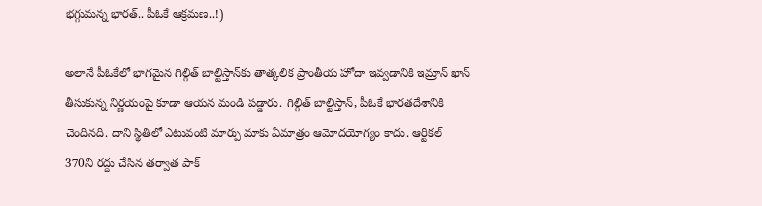భగ్గుమన్న భారత్‌.. పీఓకే ఆక్రమణ..!)

అలానే పీఓకేలో భాగమైన గిల్గిత్‌ బాల్టిస్తాన్‌కు తాత్కలిక ప్రాంతీయ హోదా ఇవ్వడానికి ఇమ్రాన్‌ ఖాన్‌ తీసుకున్న నిర్ణయంపై కూడా ఆయన మండి పడ్డారు. గిల్గిత్‌ బాల్టిస్తాన్‌, పీఓకే భారతదేశానికి చెందినది. దాని స్థితిలో ఎటువంటి మార్పు మాకు ఏమాత్రం ఆమోదయోగ్యం కాదు. ఆర్టికల్‌ 370ని రద్దు చేసిన తర్వాత పాక్‌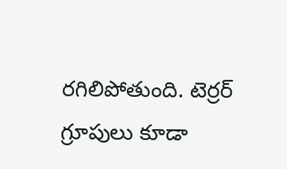రగిలిపోతుంది. టెర్రర్‌ గ్రూపులు కూడా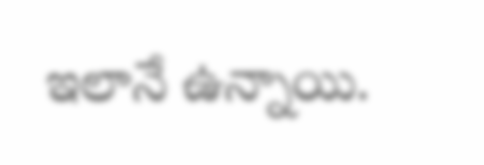ఇలానే ఉన్నాయి.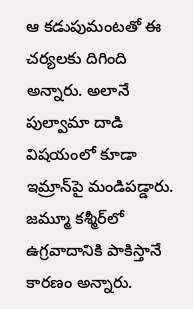ఆ కడుపుమంటతో ఈ చర్యలకు దిగింది అన్నారు. అలానే పుల్వామా దాడి విషయంలో కూడా ఇమ్రాన్‌పై మండిపడ్డారు. జమ్మూ కశ్మీర్‌లో ఉగ్రవాదానికి పాకిస్తానే కారణం అన్నారు.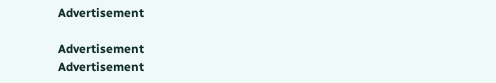Advertisement

Advertisement
Advertisement